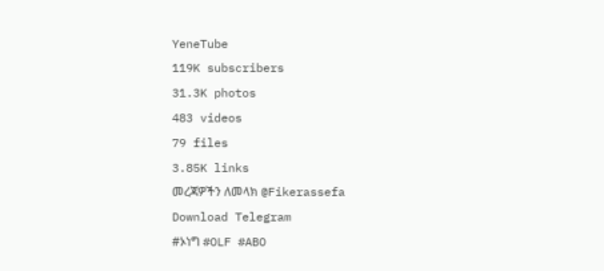YeneTube
119K subscribers
31.3K photos
483 videos
79 files
3.85K links
መረጃዎችን ለመላክ @Fikerassefa
Download Telegram
#ኦነግ #OLF #ABO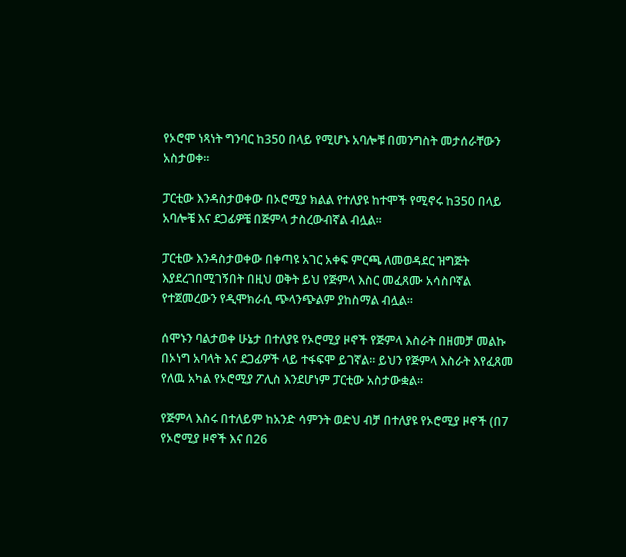የኦሮሞ ነጻነት ግንባር ከ350 በላይ የሚሆኑ አባሎቹ በመንግስት መታሰራቸውን አስታወቀ።

ፓርቲው እንዳስታወቀው በኦሮሚያ ክልል የተለያዩ ከተሞች የሚኖሩ ከ350 በላይ አባሎቼ እና ደጋፊዎቼ በጅምላ ታስረውብኛል ብሏል።

ፓርቲው እንዳስታወቀው በቀጣዩ አገር አቀፍ ምርጫ ለመወዳደር ዝግጅት እያደረገበሚገኝበት በዚህ ወቅት ይህ የጅምላ እስር መፈጸሙ አሳስቦኛል የተጀመረውን የዲሞክራሲ ጭላንጭልም ያከስማል ብሏል።

ሰሞኑን ባልታወቀ ሁኔታ በተለያዩ የኦሮሚያ ዞኖች የጅምላ እስራት በዘመቻ መልኩ በኦነግ አባላት እና ደጋፊዎች ላይ ተፋፍሞ ይገኛል፡፡ ይህን የጅምላ እስራት እየፈጸመ የለዉ አካል የኦሮሚያ ፖሊስ እንደሆነም ፓርቲው አስታውቋል።

የጅምላ እስሩ በተለይም ከአንድ ሳምንት ወድህ ብቻ በተለያዩ የኦሮሚያ ዞኖች (በ7 የኦሮሚያ ዞኖች እና በ26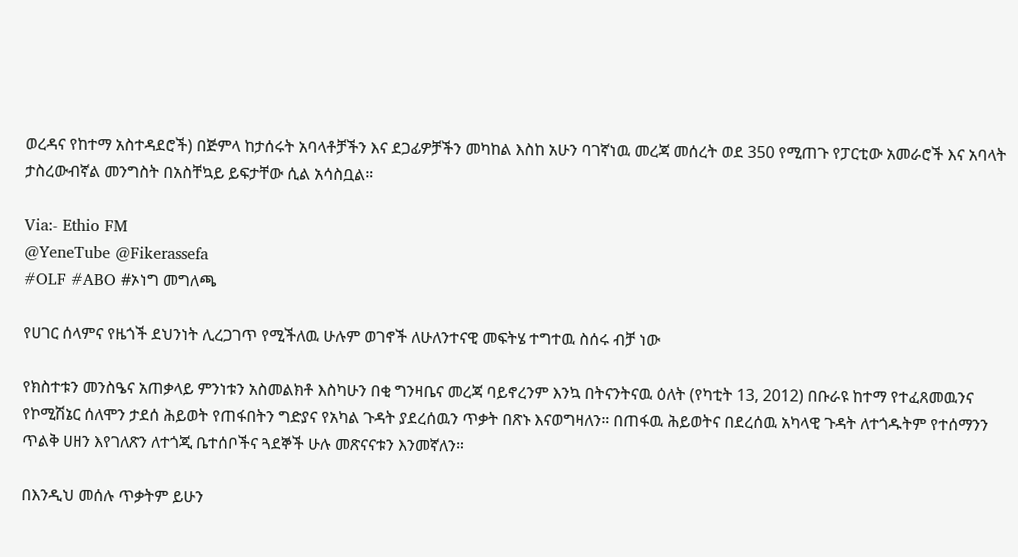ወረዳና የከተማ አስተዳደሮች) በጅምላ ከታሰሩት አባላቶቻችን እና ደጋፊዎቻችን መካከል እስከ አሁን ባገኛነዉ መረጃ መሰረት ወደ 350 የሚጠጉ የፓርቲው አመራሮች እና አባላት ታስረውብኛል መንግስት በአስቸኳይ ይፍታቸው ሲል አሳስቧል።

Via:- Ethio FM
@YeneTube @Fikerassefa
#OLF #ABO #ኦነግ መግለጫ

የሀገር ሰላምና የዜጎች ደህንነት ሊረጋገጥ የሚችለዉ ሁሉም ወገኖች ለሁለንተናዊ መፍትሄ ተግተዉ ስሰሩ ብቻ ነው

የክስተቱን መንስዔና አጠቃላይ ምንነቱን አስመልክቶ እስካሁን በቂ ግንዛቤና መረጃ ባይኖረንም እንኳ በትናንትናዉ ዕለት (የካቲት 13, 2012) በቡራዩ ከተማ የተፈጸመዉንና የኮሚሽኔር ሰለሞን ታደሰ ሕይወት የጠፋበትን ግድያና የአካል ጉዳት ያደረሰዉን ጥቃት በጽኑ እናወግዛለን። በጠፋዉ ሕይወትና በደረሰዉ አካላዊ ጉዳት ለተጎዱትም የተሰማንን ጥልቅ ሀዘን እየገለጽን ለተጎጂ ቤተሰቦችና ጓደኞች ሁሉ መጽናናቱን እንመኛለን።

በእንዲህ መሰሉ ጥቃትም ይሁን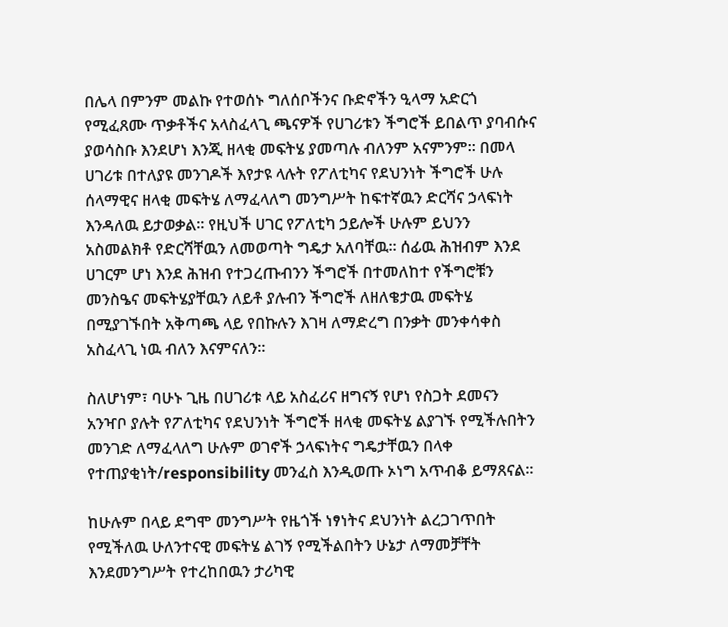በሌላ በምንም መልኩ የተወሰኑ ግለሰቦችንና ቡድኖችን ዒላማ አድርጎ የሚፈጸሙ ጥቃቶችና አላስፈላጊ ጫናዎች የሀገሪቱን ችግሮች ይበልጥ ያባብሱና ያወሳስቡ እንደሆነ እንጂ ዘላቂ መፍትሄ ያመጣሉ ብለንም አናምንም። በመላ ሀገሪቱ በተለያዩ መንገዶች እየታዩ ላሉት የፖለቲካና የደህንነት ችግሮች ሁሉ ሰላማዊና ዘላቂ መፍትሄ ለማፈላለግ መንግሥት ከፍተኛዉን ድርሻና ኃላፍነት እንዳለዉ ይታወቃል። የዚህች ሀገር የፖለቲካ ኃይሎች ሁሉም ይህንን አስመልክቶ የድርሻቸዉን ለመወጣት ግዴታ አለባቸዉ። ሰፊዉ ሕዝብም እንደ ሀገርም ሆነ እንደ ሕዝብ የተጋረጡብንን ችግሮች በተመለከተ የችግሮቹን መንስዔና መፍትሄያቸዉን ለይቶ ያሉብን ችግሮች ለዘለቄታዉ መፍትሄ በሚያገኙበት አቅጣጫ ላይ የበኩሉን እገዛ ለማድረግ በንቃት መንቀሳቀስ አስፈላጊ ነዉ ብለን እናምናለን።

ስለሆነም፣ ባሁኑ ጊዜ በሀገሪቱ ላይ አስፈሪና ዘግናኝ የሆነ የስጋት ደመናን አንዣቦ ያሉት የፖለቲካና የደህንነት ችግሮች ዘላቂ መፍትሄ ልያገኙ የሚችሉበትን መንገድ ለማፈላለግ ሁሉም ወገኖች ኃላፍነትና ግዴታቸዉን በላቀ የተጠያቂነት/responsibility መንፈስ እንዲወጡ ኦነግ አጥብቆ ይማጸናል።

ከሁሉም በላይ ደግሞ መንግሥት የዜጎች ነፃነትና ደህንነት ልረጋገጥበት የሚችለዉ ሁለንተናዊ መፍትሄ ልገኝ የሚችልበትን ሁኔታ ለማመቻቸት እንደመንግሥት የተረከበዉን ታሪካዊ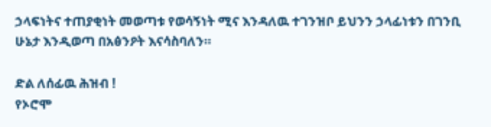ኃላፍነትና ተጠያቂነት መወጣቱ የወሳኝነት ሚና እንዳለዉ ተገንዝቦ ይህንን ኃላፊነቱን በገንቢ ሁኔታ እንዲወጣ በአፅንዖት እናሳስባለን።

ድል ለሰፊዉ ሕዝብ !
የኦሮሞ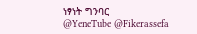ነፃነት ግንባር
@YeneTube @Fikerassefa